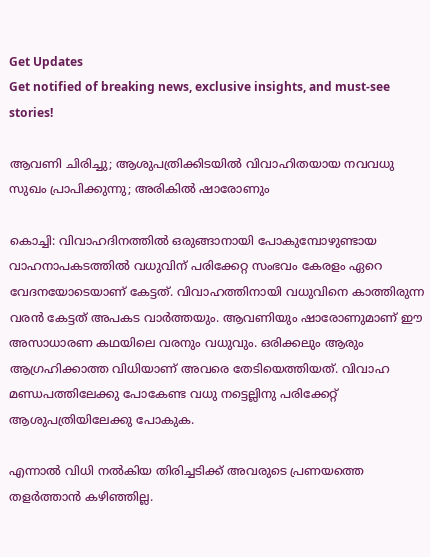Get Updates
Get notified of breaking news, exclusive insights, and must-see stories!

ആവണി ചിരിച്ചു; ആശുപത്രിക്കിടയില്‍ വിവാഹിതയായ നവവധു സുഖം പ്രാപിക്കുന്നു; അരികില്‍ ഷാരോണും

കൊച്ചി: വിവാഹദിനത്തില്‍ ഒരുങ്ങാനായി പോകുമ്പോഴുണ്ടായ വാഹനാപകടത്തില്‍ വധുവിന് പരിക്കേറ്റ സംഭവം കേരളം ഏറെ വേദനയോടെയാണ് കേട്ടത്. വിവാഹത്തിനായി വധുവിനെ കാത്തിരുന്ന വരന്‍ കേട്ടത് അപകട വാര്‍ത്തയും. ആവണിയും ഷാരോണുമാണ് ഈ അസാധാരണ കഥയിലെ വരനും വധുവും. ഒരിക്കലും ആരും ആഗ്രഹിക്കാത്ത വിധിയാണ് അവരെ തേടിയെത്തിയത്. വിവാഹ മണ്ഡപത്തിലേക്കു പോകേണ്ട വധു നട്ടെല്ലിനു പരിക്കേറ്റ് ആശുപത്രിയിലേക്കു പോകുക.

എന്നാല്‍ വിധി നല്‍കിയ തിരിച്ചടിക്ക് അവരുടെ പ്രണയത്തെ തളര്‍ത്താന്‍ കഴിഞ്ഞില്ല.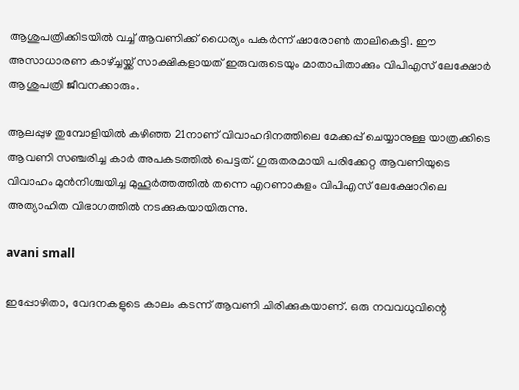ആശുപത്രിക്കിടയില്‍ വച്ച് ആവണിക്ക് ധൈര്യം പകര്‍ന്ന് ഷാരോണ്‍ താലികെട്ടി. ഈ അസാധാരണ കാഴ്ച്ചയ്ക്ക് സാക്ഷികളായത് ഇരുവരുടെയും മാതാപിതാക്കും വിപിഎസ് ലേക്ഷോര്‍ ആശുപത്രി ജീവനക്കാരും.

ആലപ്പുഴ തുമ്പോളിയില്‍ കഴിഞ്ഞ 21നാണ് വിവാഹദിനത്തിലെ മേക്കപ്പ് ചെയ്യാനുള്ള യാത്രക്കിടെ ആവണി സഞ്ചരിച്ച കാര്‍ അപകടത്തില്‍ പെട്ടത്. ഗുരുതരമായി പരിക്കേറ്റ ആവണിയുടെ വിവാഹം മുന്‍നിശ്ചയിച്ച മുഹൂര്‍ത്തത്തില്‍ തന്നെ എറണാകുളം വിപിഎസ് ലേക്ഷോറിലെ അത്യാഹിത വിഭാഗത്തില്‍ നടക്കുകയായിരുന്നു.

avani small

ഇപ്പോഴിതാ, വേദനകളുടെ കാലം കടന്ന് ആവണി ചിരിക്കുകയാണ്. ഒരു നവവധുവിന്റെ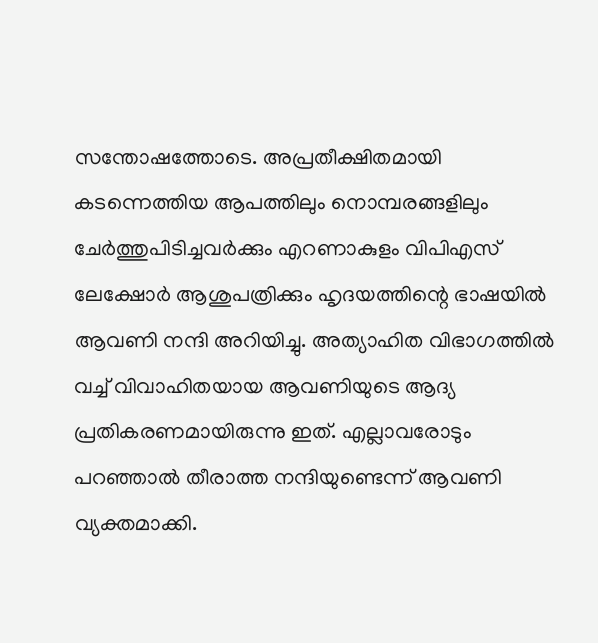സന്തോഷത്തോടെ. അപ്രതീക്ഷിതമായി കടന്നെത്തിയ ആപത്തിലും നൊമ്പരങ്ങളിലും ചേര്‍ത്തുപിടിച്ചവര്‍ക്കും എറണാകുളം വിപിഎസ് ലേക്ഷോര്‍ ആശുപത്രിക്കും ഹൃദയത്തിന്റെ ഭാഷയില്‍ ആവണി നന്ദി അറിയിച്ചു. അത്യാഹിത വിഭാഗത്തില്‍ വച്ച് വിവാഹിതയായ ആവണിയുടെ ആദ്യ പ്രതികരണമായിരുന്നു ഇത്. എല്ലാവരോടും പറഞ്ഞാല്‍ തീരാത്ത നന്ദിയുണ്ടെന്ന് ആവണി വ്യക്തമാക്കി.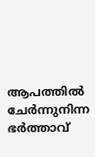ആപത്തില്‍ ചേര്‍ന്നുനിന്ന ഭര്‍ത്താവ്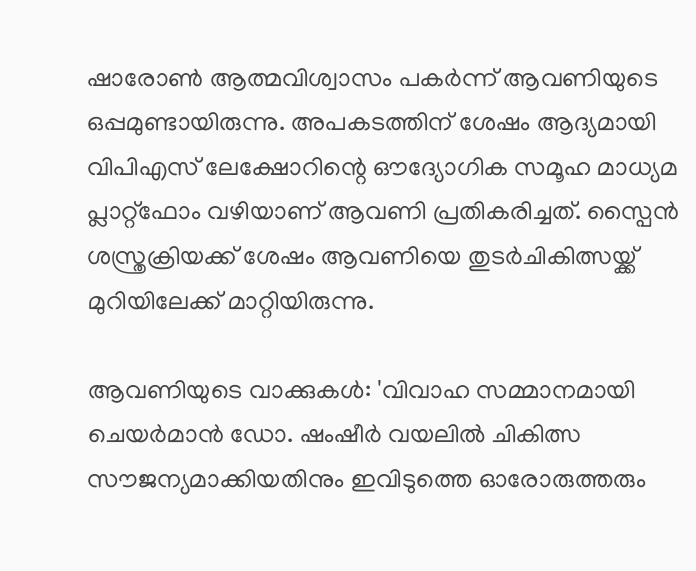ഷാരോണ്‍ ആത്മവിശ്വാസം പകര്‍ന്ന് ആവണിയുടെ ഒപ്പമുണ്ടായിരുന്നു. അപകടത്തിന് ശേഷം ആദ്യമായി വിപിഎസ് ലേക്ഷോറിന്റെ ഔദ്യോഗിക സമൂഹ മാധ്യമ പ്ലാറ്റ്ഫോം വഴിയാണ് ആവണി പ്രതികരിച്ചത്. സ്പൈന്‍ ശസ്ത്രക്രിയക്ക് ശേഷം ആവണിയെ തുടര്‍ചികിത്സയ്ക്ക് മുറിയിലേക്ക് മാറ്റിയിരുന്നു.

ആവണിയുടെ വാക്കുകള്‍: 'വിവാഹ സമ്മാനമായി ചെയര്‍മാന്‍ ഡോ. ഷംഷീര്‍ വയലില്‍ ചികിത്സ സൗജന്യമാക്കിയതിനും ഇവിടുത്തെ ഓരോരുത്തരും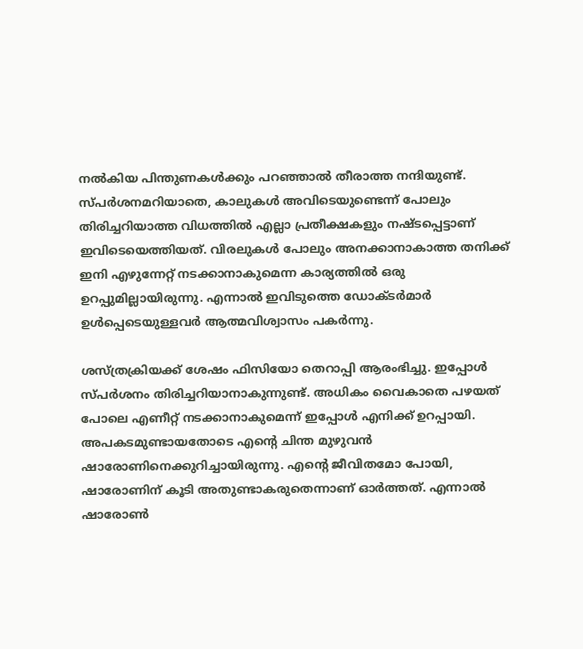നല്‍കിയ പിന്തുണകള്‍ക്കും പറഞ്ഞാല്‍ തീരാത്ത നന്ദിയുണ്ട്. സ്പര്‍ശനമറിയാതെ, കാലുകള്‍ അവിടെയുണ്ടെന്ന് പോലും തിരിച്ചറിയാത്ത വിധത്തില്‍ എല്ലാ പ്രതീക്ഷകളും നഷ്ടപ്പെട്ടാണ് ഇവിടെയെത്തിയത്. വിരലുകള്‍ പോലും അനക്കാനാകാത്ത തനിക്ക് ഇനി എഴുന്നേറ്റ് നടക്കാനാകുമെന്ന കാര്യത്തില്‍ ഒരു ഉറപ്പുമില്ലായിരുന്നു. എന്നാല്‍ ഇവിടുത്തെ ഡോക്ടര്‍മാര്‍ ഉള്‍പ്പെടെയുള്ളവര്‍ ആത്മവിശ്വാസം പകര്‍ന്നു.

ശസ്ത്രക്രിയക്ക് ശേഷം ഫിസിയോ തെറാപ്പി ആരംഭിച്ചു. ഇപ്പോള്‍ സ്പര്‍ശനം തിരിച്ചറിയാനാകുന്നുണ്ട്. അധികം വൈകാതെ പഴയത് പോലെ എണീറ്റ് നടക്കാനാകുമെന്ന് ഇപ്പോള്‍ എനിക്ക് ഉറപ്പായി. അപകടമുണ്ടായതോടെ എന്റെ ചിന്ത മുഴുവന്‍ ഷാരോണിനെക്കുറിച്ചായിരുന്നു. എന്റെ ജീവിതമോ പോയി, ഷാരോണിന് കൂടി അതുണ്ടാകരുതെന്നാണ് ഓര്‍ത്തത്. എന്നാല്‍ ഷാരോണ്‍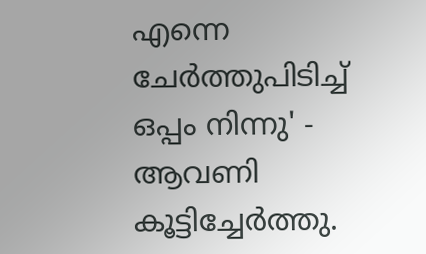എന്നെ ചേര്‍ത്തുപിടിച്ച് ഒപ്പം നിന്നു' - ആവണി കൂട്ടിച്ചേര്‍ത്തു.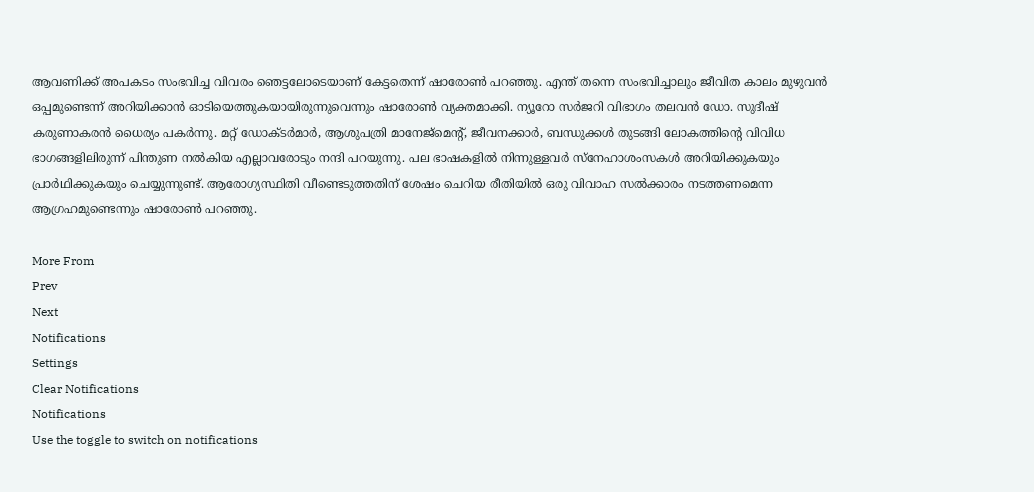ആവണിക്ക് അപകടം സംഭവിച്ച വിവരം ഞെട്ടലോടെയാണ് കേട്ടതെന്ന് ഷാരോണ്‍ പറഞ്ഞു. എന്ത് തന്നെ സംഭവിച്ചാലും ജീവിത കാലം മുഴുവന്‍ ഒപ്പമുണ്ടെന്ന് അറിയിക്കാന്‍ ഓടിയെത്തുകയായിരുന്നുവെന്നും ഷാരോണ്‍ വ്യക്തമാക്കി. ന്യൂറോ സര്‍ജറി വിഭാഗം തലവന്‍ ഡോ. സുദീഷ് കരുണാകരന്‍ ധൈര്യം പകര്‍ന്നു. മറ്റ് ഡോക്ടര്‍മാര്‍, ആശുപത്രി മാനേജ്‌മെന്റ്, ജീവനക്കാര്‍, ബന്ധുക്കള്‍ തുടങ്ങി ലോകത്തിന്റെ വിവിധ ഭാഗങ്ങളിലിരുന്ന് പിന്തുണ നല്‍കിയ എല്ലാവരോടും നന്ദി പറയുന്നു. പല ഭാഷകളില്‍ നിന്നുള്ളവര്‍ സ്‌നേഹാശംസകള്‍ അറിയിക്കുകയും പ്രാര്‍ഥിക്കുകയും ചെയ്യുന്നുണ്ട്. ആരോഗ്യസ്ഥിതി വീണ്ടെടുത്തതിന് ശേഷം ചെറിയ രീതിയില്‍ ഒരു വിവാഹ സല്‍ക്കാരം നടത്തണമെന്ന ആഗ്രഹമുണ്ടെന്നും ഷാരോണ്‍ പറഞ്ഞു.

More From
Prev
Next
Notifications
Settings
Clear Notifications
Notifications
Use the toggle to switch on notifications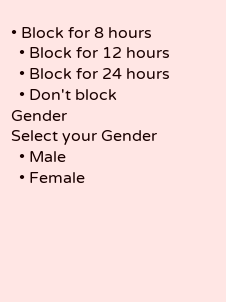• Block for 8 hours
  • Block for 12 hours
  • Block for 24 hours
  • Don't block
Gender
Select your Gender
  • Male
  • Female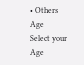• Others
Age
Select your Age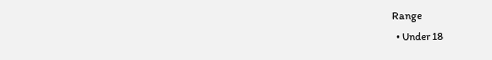Range
  • Under 18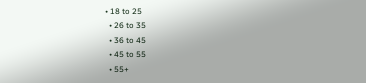• 18 to 25
  • 26 to 35
  • 36 to 45
  • 45 to 55
  • 55+